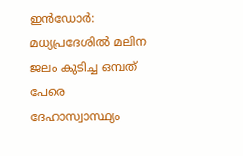ഇൻഡോർ: മധ്യപ്രദേശിൽ മലിന ജലം കുടിച്ച ഒമ്പത് പേരെ ദേഹാസ്വാസ്ഥ്യം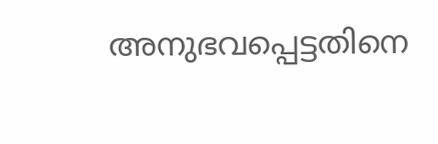അനുഭവപ്പെട്ടതിനെ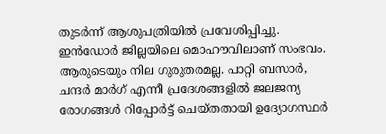തുടർന്ന് ആശുപത്രിയിൽ പ്രവേശിപ്പിച്ചു.
ഇൻഡോർ ജില്ലയിലെ മൊഹൗവിലാണ് സംഭവം. ആരുടെയും നില ഗുരുതരമല്ല. പാറ്റി ബസാർ, ചന്ദർ മാർഗ് എന്നീ പ്രദേശങ്ങളിൽ ജലജന്യ രോഗങ്ങൾ റിപ്പോർട്ട് ചെയ്തതായി ഉദ്യോഗസ്ഥർ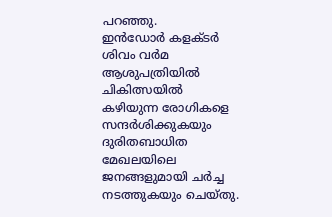പറഞ്ഞു.
ഇൻഡോർ കളക്ടർ ശിവം വർമ ആശുപത്രിയിൽ ചികിത്സയിൽ കഴിയുന്ന രോഗികളെ സന്ദർശിക്കുകയും ദുരിതബാധിത മേഖലയിലെ ജനങ്ങളുമായി ചർച്ച നടത്തുകയും ചെയ്തു.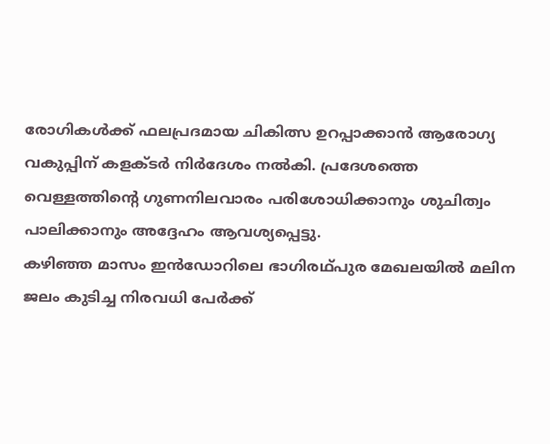രോഗികൾക്ക് ഫലപ്രദമായ ചികിത്സ ഉറപ്പാക്കാൻ ആരോഗ്യ വകുപ്പിന് കളക്ടർ നിർദേശം നൽകി. പ്രദേശത്തെ വെള്ളത്തിന്റെ ഗുണനിലവാരം പരിശോധിക്കാനും ശുചിത്വം പാലിക്കാനും അദ്ദേഹം ആവശ്യപ്പെട്ടു.
കഴിഞ്ഞ മാസം ഇൻഡോറിലെ ഭാഗിരഥ്പുര മേഖലയിൽ മലിന ജലം കുടിച്ച നിരവധി പേർക്ക്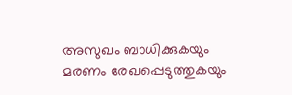അസുഖം ബാധിക്കുകയും മരണം രേഖപ്പെടുത്തുകയും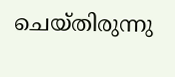ചെയ്തിരുന്നു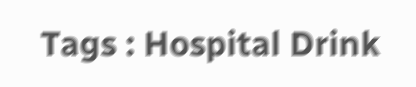Tags : Hospital Drink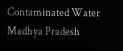Contaminated Water Madhya Pradesh